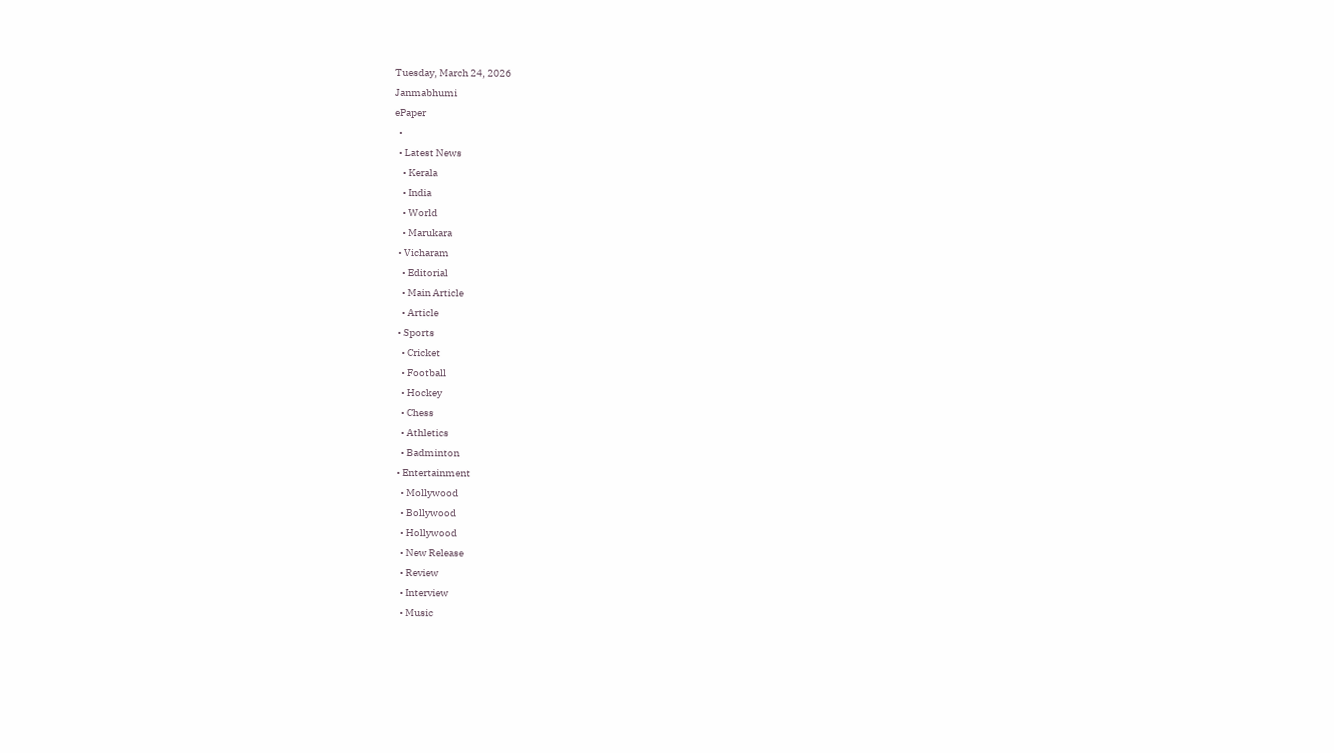Tuesday, March 24, 2026
Janmabhumi
ePaper
  •
  • Latest News
    • Kerala
    • India
    • World
    • Marukara
  • Vicharam
    • Editorial
    • Main Article
    • Article
  • Sports
    • Cricket
    • Football
    • Hockey
    • Chess
    • Athletics
    • Badminton
  • Entertainment
    • Mollywood
    • Bollywood
    • Hollywood
    • New Release
    • Review
    • Interview
    • Music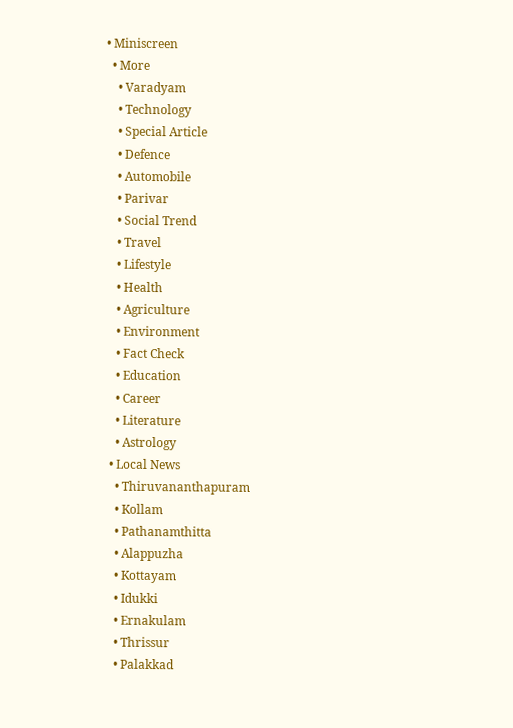• Miniscreen
  • More
    • Varadyam
    • Technology
    • Special Article
    • Defence
    • Automobile
    • Parivar
    • Social Trend
    • Travel
    • Lifestyle
    • Health
    • Agriculture
    • Environment
    • Fact Check
    • Education
    • Career
    • Literature
    • Astrology
  • Local News
    • Thiruvananthapuram
    • Kollam
    • Pathanamthitta
    • Alappuzha
    • Kottayam
    • Idukki
    • Ernakulam
    • Thrissur
    • Palakkad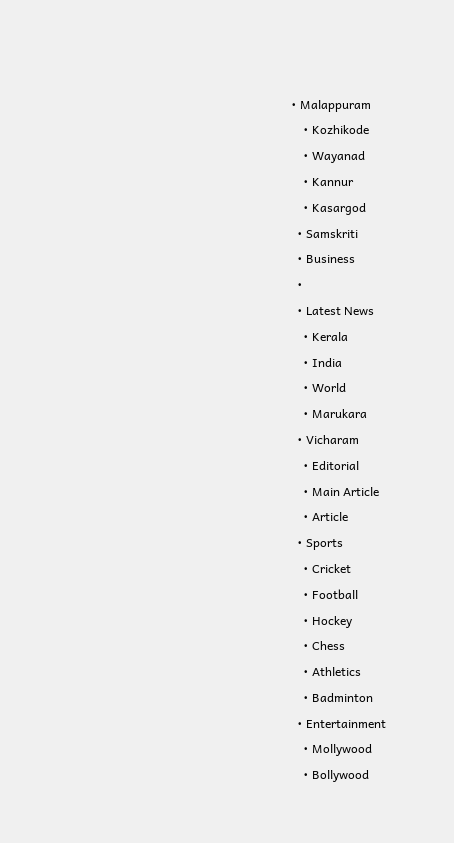• Malappuram
    • Kozhikode
    • Wayanad
    • Kannur
    • Kasargod
  • Samskriti
  • Business
  •
  • Latest News
    • Kerala
    • India
    • World
    • Marukara
  • Vicharam
    • Editorial
    • Main Article
    • Article
  • Sports
    • Cricket
    • Football
    • Hockey
    • Chess
    • Athletics
    • Badminton
  • Entertainment
    • Mollywood
    • Bollywood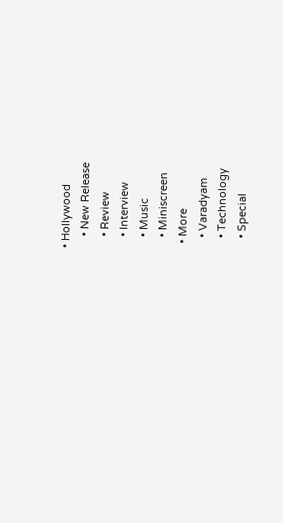• Hollywood
    • New Release
    • Review
    • Interview
    • Music
    • Miniscreen
  • More
    • Varadyam
    • Technology
    • Special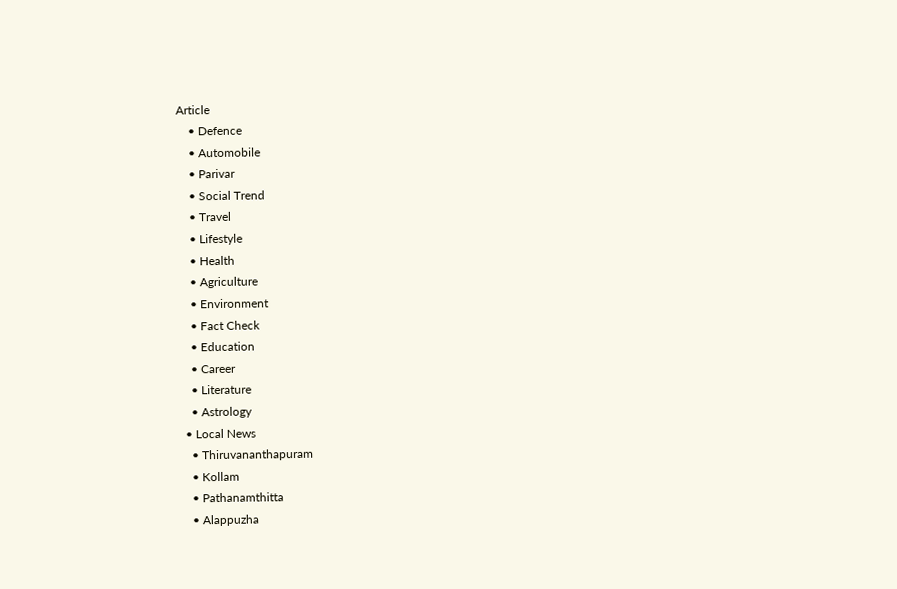Article
    • Defence
    • Automobile
    • Parivar
    • Social Trend
    • Travel
    • Lifestyle
    • Health
    • Agriculture
    • Environment
    • Fact Check
    • Education
    • Career
    • Literature
    • Astrology
  • Local News
    • Thiruvananthapuram
    • Kollam
    • Pathanamthitta
    • Alappuzha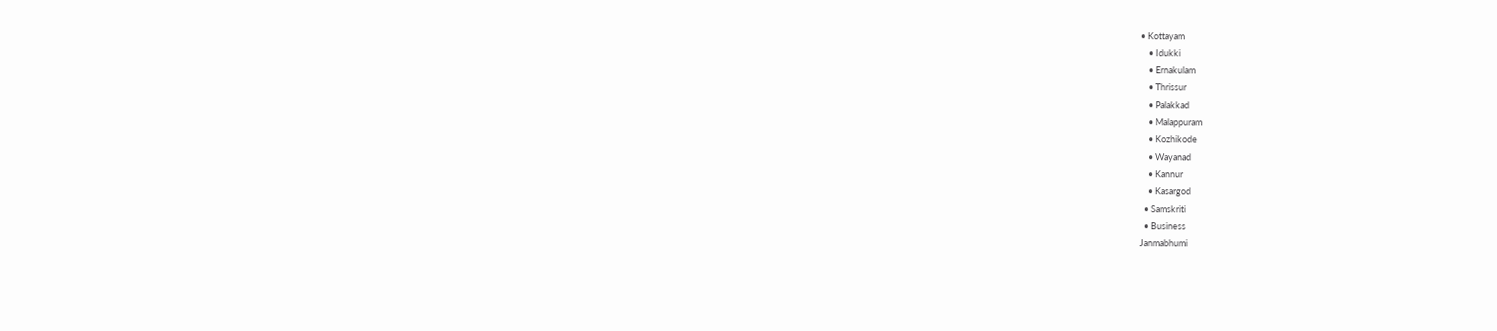• Kottayam
    • Idukki
    • Ernakulam
    • Thrissur
    • Palakkad
    • Malappuram
    • Kozhikode
    • Wayanad
    • Kannur
    • Kasargod
  • Samskriti
  • Business
Janmabhumi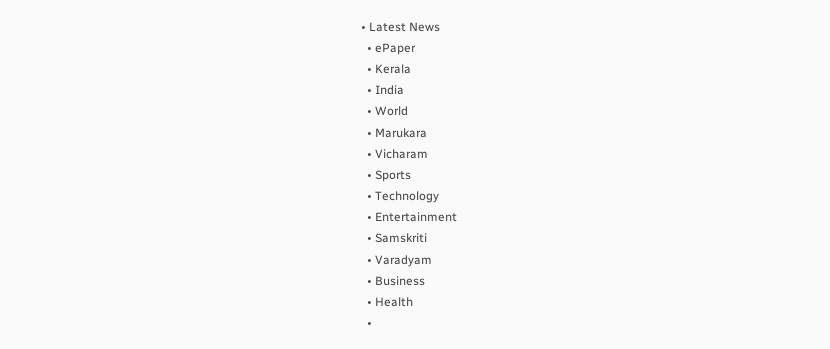• Latest News
  • ePaper
  • Kerala
  • India
  • World
  • Marukara
  • Vicharam
  • Sports
  • Technology
  • Entertainment
  • Samskriti
  • Varadyam
  • Business
  • Health
  •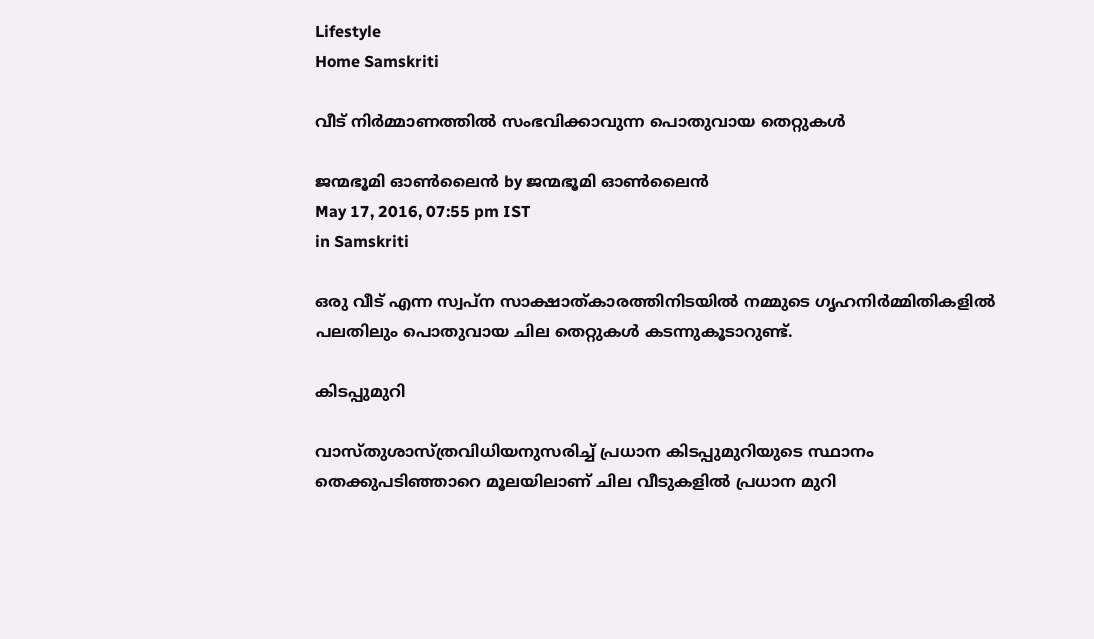Lifestyle
Home Samskriti

വീട് നിര്‍മ്മാണത്തില്‍ സംഭവിക്കാവുന്ന പൊതുവായ തെറ്റുകള്‍

ജന്മഭൂമി ഓണ്‍ലൈന്‍ by ജന്മഭൂമി ഓണ്‍ലൈന്‍
May 17, 2016, 07:55 pm IST
in Samskriti

ഒരു വീട് എന്ന സ്വപ്‌ന സാക്ഷാത്കാരത്തിനിടയില്‍ നമ്മുടെ ഗൃഹനിര്‍മ്മിതികളില്‍ പലതിലും പൊതുവായ ചില തെറ്റുകള്‍ കടന്നുകൂടാറുണ്ട്.

കിടപ്പുമുറി

വാസ്തുശാസ്ത്രവിധിയനുസരിച്ച് പ്രധാന കിടപ്പുമുറിയുടെ സ്ഥാനം തെക്കുപടിഞ്ഞാറെ മൂലയിലാണ് ചില വീടുകളില്‍ പ്രധാന മുറി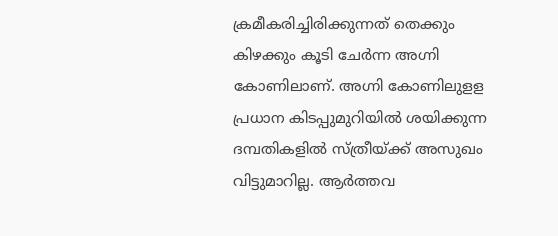ക്രമീകരിച്ചിരിക്കുന്നത് തെക്കും കിഴക്കും കൂടി ചേര്‍ന്ന അഗ്നി കോണിലാണ്. അഗ്നി കോണിലുളള പ്രധാന കിടപ്പുമുറിയില്‍ ശയിക്കുന്ന ദമ്പതികളില്‍ സ്ത്രീയ്‌ക്ക് അസുഖം വിട്ടുമാറില്ല. ആര്‍ത്തവ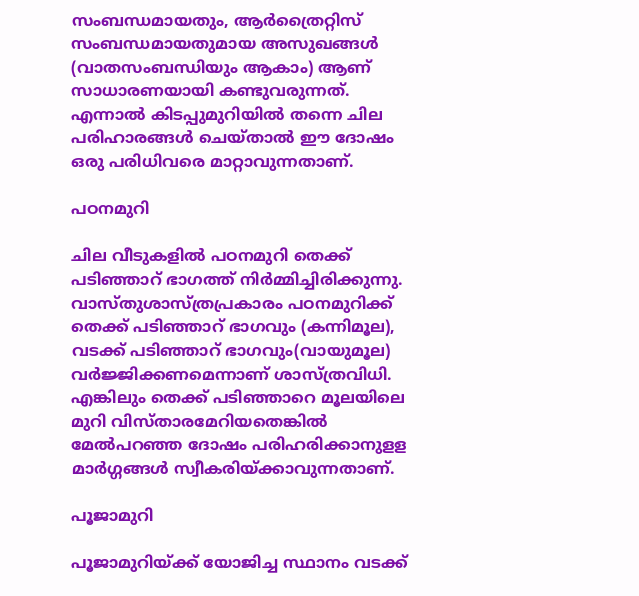സംബന്ധമായതും, ആര്‍ത്രൈറ്റിസ് സംബന്ധമായതുമായ അസുഖങ്ങള്‍ (വാതസംബന്ധിയും ആകാം) ആണ് സാധാരണയായി കണ്ടുവരുന്നത്. എന്നാല്‍ കിടപ്പുമുറിയില്‍ തന്നെ ചില പരിഹാരങ്ങള്‍ ചെയ്താല്‍ ഈ ദോഷം ഒരു പരിധിവരെ മാറ്റാവുന്നതാണ്.

പഠനമുറി

ചില വീടുകളില്‍ പഠനമുറി തെക്ക് പടിഞ്ഞാറ് ഭാഗത്ത് നിര്‍മ്മിച്ചിരിക്കുന്നു. വാസ്തുശാസ്ത്രപ്രകാരം പഠനമുറിക്ക് തെക്ക് പടിഞ്ഞാറ് ഭാഗവും (കന്നിമൂല), വടക്ക് പടിഞ്ഞാറ് ഭാഗവും(വായുമൂല) വര്‍ജ്ജിക്കണമെന്നാണ് ശാസ്ത്രവിധി. എങ്കിലും തെക്ക് പടിഞ്ഞാറെ മൂലയിലെ മുറി വിസ്താരമേറിയതെങ്കില്‍ മേല്‍പറഞ്ഞ ദോഷം പരിഹരിക്കാനുളള മാര്‍ഗ്ഗങ്ങള്‍ സ്വീകരിയ്‌ക്കാവുന്നതാണ്.

പൂജാമുറി

പൂജാമുറിയ്‌ക്ക് യോജിച്ച സ്ഥാനം വടക്ക്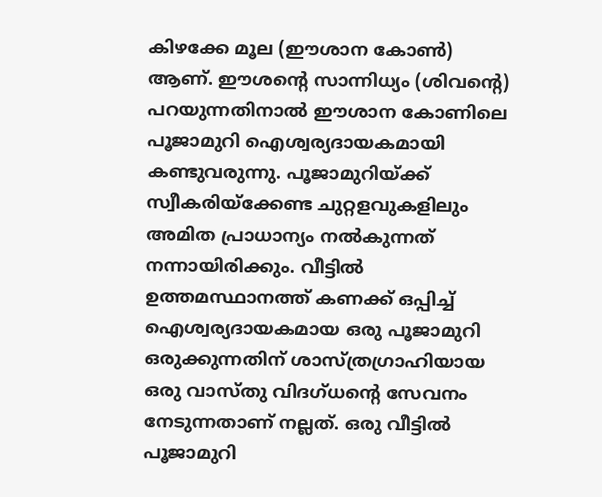കിഴക്കേ മൂല (ഈശാന കോണ്‍) ആണ്. ഈശന്റെ സാന്നിധ്യം (ശിവന്റെ) പറയുന്നതിനാല്‍ ഈശാന കോണിലെ പൂജാമുറി ഐശ്വര്യദായകമായി കണ്ടുവരുന്നു. പൂജാമുറിയ്‌ക്ക് സ്വീകരിയ്‌ക്കേണ്ട ചുറ്റളവുകളിലും അമിത പ്രാധാന്യം നല്‍കുന്നത് നന്നായിരിക്കും. വീട്ടില്‍ ഉത്തമസ്ഥാനത്ത് കണക്ക് ഒപ്പിച്ച് ഐശ്വര്യദായകമായ ഒരു പൂജാമുറി ഒരുക്കുന്നതിന് ശാസ്ത്രഗ്രാഹിയായ ഒരു വാസ്തു വിദഗ്ധന്റെ സേവനം നേടുന്നതാണ് നല്ലത്. ഒരു വീട്ടില്‍ പൂജാമുറി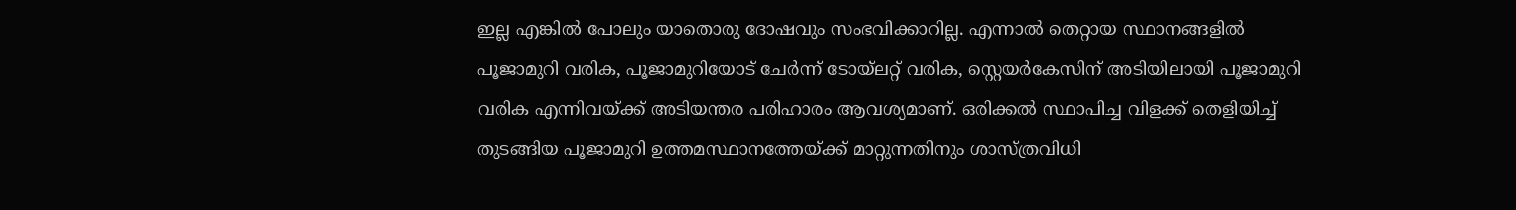ഇല്ല എങ്കില്‍ പോലും യാതൊരു ദോഷവും സംഭവിക്കാറില്ല. എന്നാല്‍ തെറ്റായ സ്ഥാനങ്ങളില്‍ പൂജാമുറി വരിക, പൂജാമുറിയോട് ചേര്‍ന്ന് ടോയ്‌ലറ്റ് വരിക, സ്റ്റെയര്‍കേസിന് അടിയിലായി പൂജാമുറി വരിക എന്നിവയ്‌ക്ക് അടിയന്തര പരിഹാരം ആവശ്യമാണ്. ഒരിക്കല്‍ സ്ഥാപിച്ച വിളക്ക് തെളിയിച്ച് തുടങ്ങിയ പൂജാമുറി ഉത്തമസ്ഥാനത്തേയ്‌ക്ക് മാറ്റുന്നതിനും ശാസ്ത്രവിധി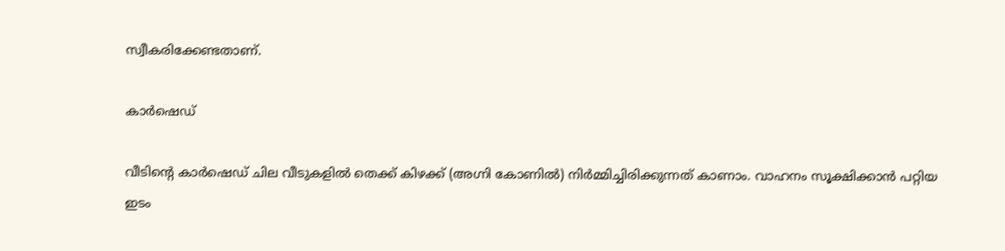സ്വീകരിക്കേണ്ടതാണ്.

കാര്‍ഷെഡ്

വീടിന്റെ കാര്‍ഷെഡ് ചില വീടുകളില്‍ തെക്ക് കിഴക്ക് (അഗ്നി കോണില്‍) നിര്‍മ്മിച്ചിരിക്കുന്നത് കാണാം. വാഹനം സൂക്ഷിക്കാന്‍ പറ്റിയ ഇടം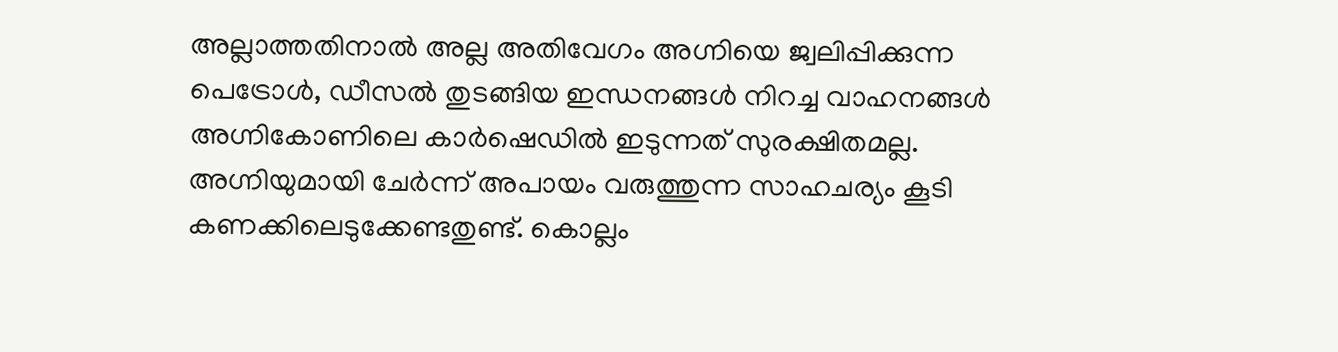അല്ലാത്തതിനാല്‍ അല്ല അതിവേഗം അഗ്നിയെ ജ്വലിപ്പിക്കുന്ന പെട്രോള്‍, ഡീസല്‍ തുടങ്ങിയ ഇന്ധനങ്ങള്‍ നിറച്ച വാഹനങ്ങള്‍ അഗ്നികോണിലെ കാര്‍ഷെഡില്‍ ഇടുന്നത് സുരക്ഷിതമല്ല. അഗ്നിയുമായി ചേര്‍ന്ന് അപായം വരുത്തുന്ന സാഹചര്യം കൂടി കണക്കിലെടുക്കേണ്ടതുണ്ട്. കൊല്ലം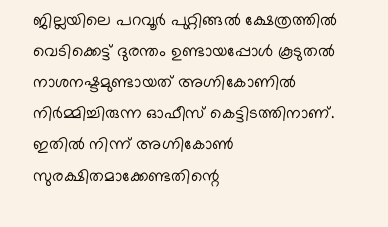ജില്ലയിലെ പറവൂര്‍ പുറ്റിങ്ങല്‍ ക്ഷേത്രത്തില്‍ വെടിക്കെട്ട് ദുരന്തം ഉണ്ടായപ്പോള്‍ കൂടുതല്‍ നാശനഷ്ടമുണ്ടായത് അഗ്നികോണില്‍ നിര്‍മ്മിച്ചിരുന്ന ഓഫീസ് കെട്ടിടത്തിനാണ്. ഇതില്‍ നിന്ന് അഗ്നികോണ്‍ സുരക്ഷിതമാക്കേണ്ടതിന്റെ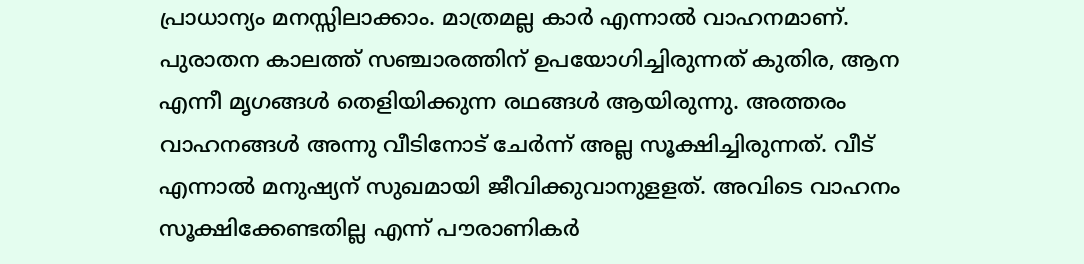പ്രാധാന്യം മനസ്സിലാക്കാം. മാത്രമല്ല കാര്‍ എന്നാല്‍ വാഹനമാണ്. പുരാതന കാലത്ത് സഞ്ചാരത്തിന് ഉപയോഗിച്ചിരുന്നത് കുതിര, ആന എന്നീ മൃഗങ്ങള്‍ തെളിയിക്കുന്ന രഥങ്ങള്‍ ആയിരുന്നു. അത്തരം വാഹനങ്ങള്‍ അന്നു വീടിനോട് ചേര്‍ന്ന് അല്ല സൂക്ഷിച്ചിരുന്നത്. വീട് എന്നാല്‍ മനുഷ്യന് സുഖമായി ജീവിക്കുവാനുളളത്. അവിടെ വാഹനം സൂക്ഷിക്കേണ്ടതില്ല എന്ന് പൗരാണികര്‍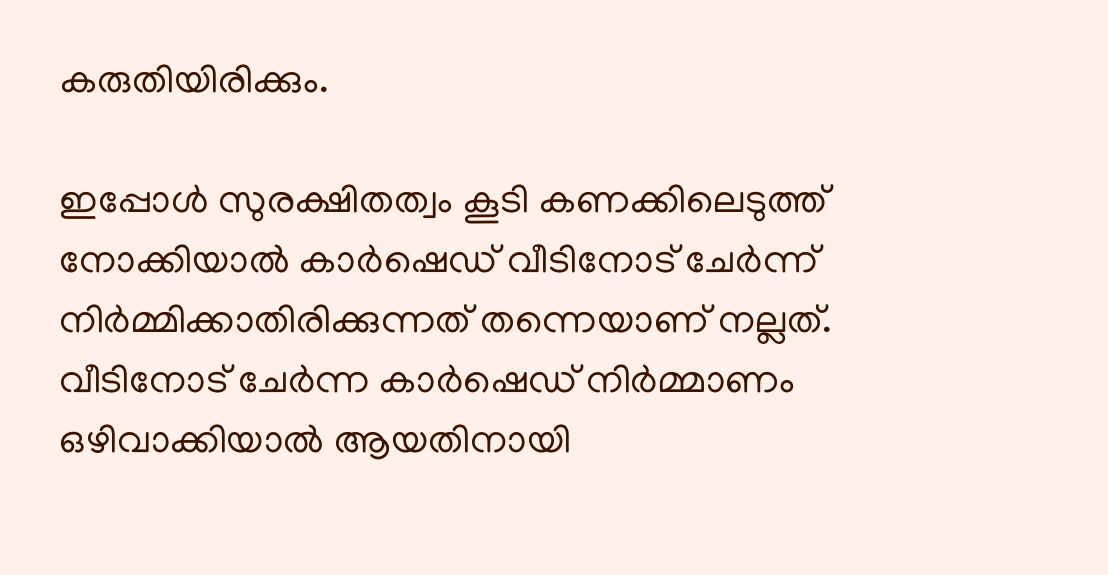കരുതിയിരിക്കും.

ഇപ്പോള്‍ സുരക്ഷിതത്വം കൂടി കണക്കിലെടുത്ത് നോക്കിയാല്‍ കാര്‍ഷെഡ് വീടിനോട് ചേര്‍ന്ന് നിര്‍മ്മിക്കാതിരിക്കുന്നത് തന്നെയാണ് നല്ലത്. വീടിനോട് ചേര്‍ന്ന കാര്‍ഷെഡ് നിര്‍മ്മാണം ഒഴിവാക്കിയാല്‍ ആയതിനായി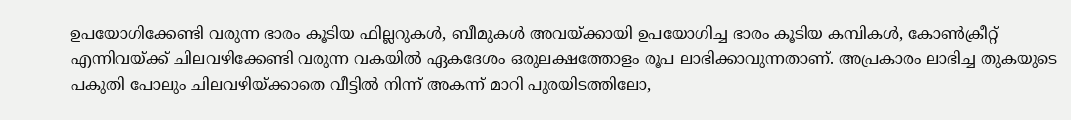ഉപയോഗിക്കേണ്ടി വരുന്ന ഭാരം കൂടിയ ഫില്ലറുകള്‍, ബീമുകള്‍ അവയ്‌ക്കായി ഉപയോഗിച്ച ഭാരം കൂടിയ കമ്പികള്‍, കോണ്‍ക്രീറ്റ് എന്നിവയ്‌ക്ക് ചിലവഴിക്കേണ്ടി വരുന്ന വകയില്‍ ഏകദേശം ഒരുലക്ഷത്തോളം രൂപ ലാഭിക്കാവുന്നതാണ്. അപ്രകാരം ലാഭിച്ച തുകയുടെ പകുതി പോലും ചിലവഴിയ്‌ക്കാതെ വീട്ടില്‍ നിന്ന് അകന്ന് മാറി പുരയിടത്തിലോ,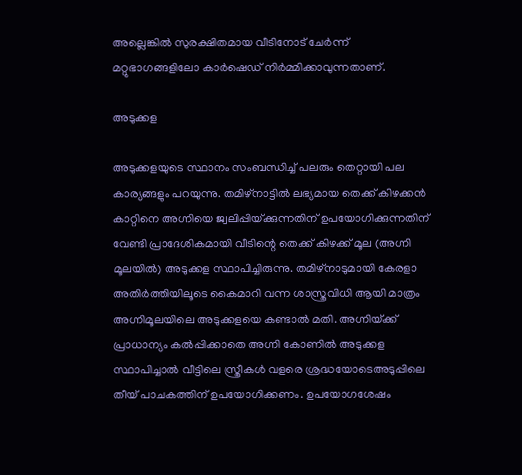അല്ലെങ്കില്‍ സുരക്ഷിതമായ വീടിനോട് ചേര്‍ന്ന് മറ്റുഭാഗങ്ങളിലോ കാര്‍ഷെഡ് നിര്‍മ്മിക്കാവുന്നതാണ്.

അടുക്കള

അടുക്കളയുടെ സ്ഥാനം സംബന്ധിച്ച് പലരും തെറ്റായി പല കാര്യങ്ങളും പറയുന്നു. തമിഴ്‌നാട്ടില്‍ ലഭ്യമായ തെക്ക് കിഴക്കന്‍ കാറ്റിനെ അഗ്നിയെ ജ്വലിപ്പിയ്‌ക്കുന്നതിന് ഉപയോഗിക്കുന്നതിന് വേണ്ടി പ്രാദേശികമായി വീടിന്റെ തെക്ക് കിഴക്ക് മൂല (അഗ്നി മൂലയില്‍) അടുക്കള സ്ഥാപിച്ചിരുന്നു. തമിഴ്‌നാടുമായി കേരളാ അതിര്‍ത്തിയിലൂടെ കൈമാറി വന്ന ശാസ്ത്രവിധി ആയി മാത്രം അഗ്നിമൂലയിലെ അടുക്കളയെ കണ്ടാല്‍ മതി. അഗ്നിയ്‌ക്ക് പ്രാധാന്യം കല്‍പ്പിക്കാതെ അഗ്നി കോണില്‍ അടുക്കള സ്ഥാപിച്ചാല്‍ വീട്ടിലെ സ്ത്രീകള്‍ വളരെ ശ്രദ്ധയോടെഅടുപ്പിലെ തീയ് പാചകത്തിന് ഉപയോഗിക്കണം. ഉപയോഗശേഷം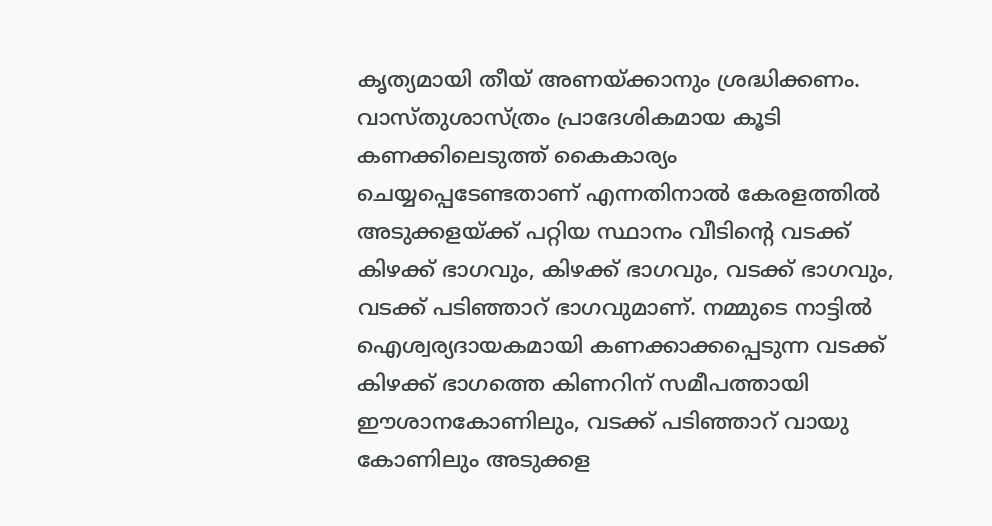കൃത്യമായി തീയ് അണയ്‌ക്കാനും ശ്രദ്ധിക്കണം. വാസ്തുശാസ്ത്രം പ്രാദേശികമായ കൂടി കണക്കിലെടുത്ത് കൈകാര്യം ചെയ്യപ്പെടേണ്ടതാണ് എന്നതിനാല്‍ കേരളത്തില്‍ അടുക്കളയ്‌ക്ക് പറ്റിയ സ്ഥാനം വീടിന്റെ വടക്ക് കിഴക്ക് ഭാഗവും, കിഴക്ക് ഭാഗവും, വടക്ക് ഭാഗവും, വടക്ക് പടിഞ്ഞാറ് ഭാഗവുമാണ്. നമ്മുടെ നാട്ടില്‍ ഐശ്വര്യദായകമായി കണക്കാക്കപ്പെടുന്ന വടക്ക് കിഴക്ക് ഭാഗത്തെ കിണറിന് സമീപത്തായി ഈശാനകോണിലും, വടക്ക് പടിഞ്ഞാറ് വായു കോണിലും അടുക്കള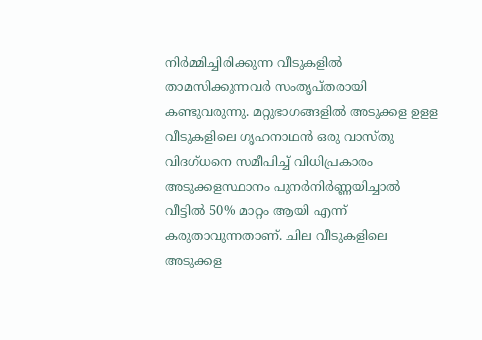നിര്‍മ്മിച്ചിരിക്കുന്ന വീടുകളില്‍ താമസിക്കുന്നവര്‍ സംതൃപ്തരായി കണ്ടുവരുന്നു. മറ്റുഭാഗങ്ങളില്‍ അടുക്കള ഉളള വീടുകളിലെ ഗൃഹനാഥന്‍ ഒരു വാസ്തു വിദഗ്ധനെ സമീപിച്ച് വിധിപ്രകാരം അടുക്കളസ്ഥാനം പുനര്‍നിര്‍ണ്ണയിച്ചാല്‍ വീട്ടില്‍ 50% മാറ്റം ആയി എന്ന് കരുതാവുന്നതാണ്. ചില വീടുകളിലെ അടുക്കള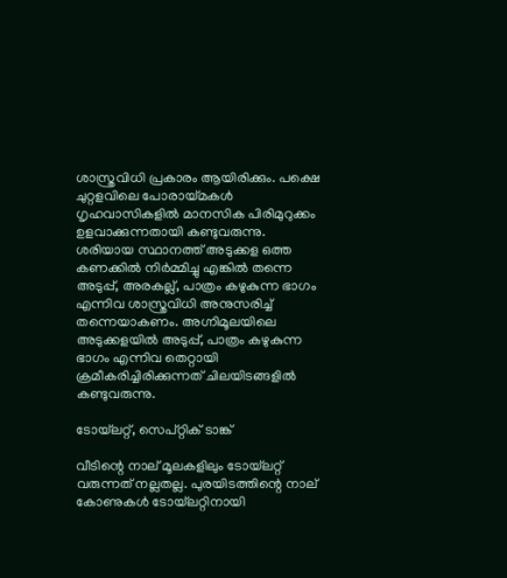ശാസ്ത്രവിധി പ്രകാരം ആയിരിക്കും. പക്ഷെ ചുറ്റളവിലെ പോരായ്‌മകള്‍ ഗൃഹവാസികളില്‍ മാനസിക പിരിമുറുക്കം ഉളവാക്കുന്നതായി കണ്ടുവരുന്നു. ശരിയായ സ്ഥാനത്ത് അടുക്കള ഒത്ത കണക്കില്‍ നിര്‍മ്മിച്ചു എങ്കില്‍ തന്നെ അടുപ്പ്, അരകല്ല്, പാത്രം കഴുകുന്ന ഭാഗം എന്നിവ ശാസ്ത്രവിധി അനുസരിച്ച് തന്നെയാകണം. അഗ്നിമൂലയിലെ അടുക്കളയില്‍ അടുപ്പ്, പാത്രം കഴുകുന്ന ഭാഗം എന്നിവ തെറ്റായി ക്രമീകരിച്ചിരിക്കുന്നത് ചിലയിടങ്ങളില്‍ കണ്ടുവരുന്നു.

ടോയ്‌ലറ്റ്, സെപ്റ്റിക് ടാങ്ക്

വീടിന്റെ നാല് മൂലകളിലും ടോയ്‌ലറ്റ് വരുന്നത് നല്ലതല്ല. പുരയിടത്തിന്റെ നാല് കോണുകള്‍ ടോയ്‌ലറ്റിനായി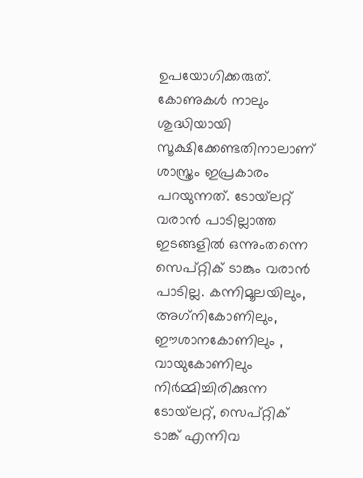ഉപയോഗിക്കരുത്. കോണുകള്‍ നാലും ശുദ്ധിയായി സൂക്ഷിക്കേണ്ടതിനാലാണ് ശാസ്ത്രം ഇപ്രകാരം പറയുന്നത്. ടോയ്‌ലറ്റ് വരാന്‍ പാടില്ലാത്ത ഇടങ്ങളില്‍ ഒന്നുംതന്നെ സെപ്റ്റിക് ടാങ്കും വരാന്‍ പാടില്ല. കന്നിമൂലയിലും, അഗ്‌നികോണിലും, ഈശാനകോണിലും , വായുകോണിലും നിര്‍മ്മിച്ചിരിക്കുന്ന ടോയ്‌ലറ്റ്, സെപ്റ്റിക് ടാങ്ക് എന്നിവ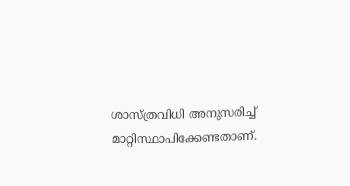ശാസ്ത്രവിധി അനുസരിച്ച് മാറ്റിസ്ഥാപിക്കേണ്ടതാണ്.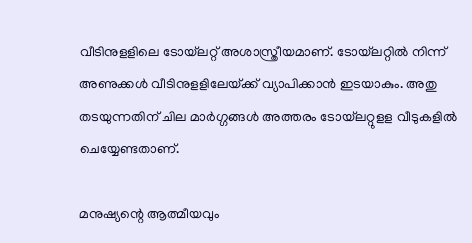വീടിനുളളിലെ ടോയ്‌ലറ്റ് അശാസ്ത്രീയമാണ്. ടോയ്‌ലറ്റില്‍ നിന്ന് അണുക്കള്‍ വീടിനുളളിലേയ്‌ക്ക് വ്യാപിക്കാന്‍ ഇടയാകും. അതു തടയുന്നതിന് ചില മാര്‍ഗ്ഗങ്ങള്‍ അത്തരം ടോയ്‌ലറ്റുളള വീടുകളില്‍ ചെയ്യേണ്ടതാണ്.

മനുഷ്യന്റെ ആത്മീയവും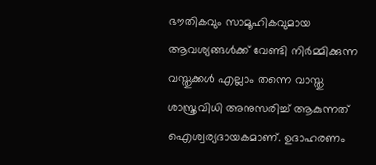ഭൗതികവും സാമൂഹികവുമായ ആവശ്യങ്ങള്‍ക്ക് വേണ്ടി നിര്‍മ്മിക്കുന്ന വസ്തുക്കള്‍ എല്ലാം തന്നെ വാസ്തു ശാസ്ത്രവിധി അനുസരിച്ച് ആകുന്നത് ഐശ്വര്യദായകമാണ്. ഉദാഹരണം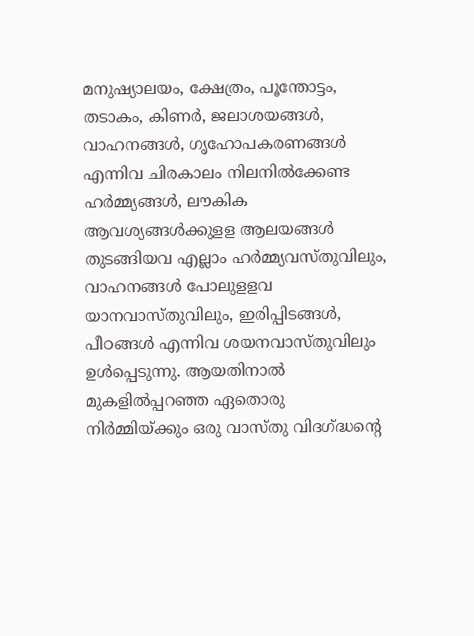മനുഷ്യാലയം, ക്ഷേത്രം, പൂന്തോട്ടം, തടാകം, കിണര്‍, ജലാശയങ്ങള്‍, വാഹനങ്ങള്‍, ഗൃഹോപകരണങ്ങള്‍ എന്നിവ ചിരകാലം നിലനില്‍ക്കേണ്ട ഹര്‍മ്മ്യങ്ങള്‍, ലൗകിക ആവശ്യങ്ങള്‍ക്കുളള ആലയങ്ങള്‍ തുടങ്ങിയവ എല്ലാം ഹര്‍മ്മ്യവസ്തുവിലും, വാഹനങ്ങള്‍ പോലുളളവ യാനവാസ്തുവിലും, ഇരിപ്പിടങ്ങള്‍, പീഠങ്ങള്‍ എന്നിവ ശയനവാസ്തുവിലും ഉള്‍പ്പെടുന്നു. ആയതിനാല്‍ മുകളില്‍പ്പറഞ്ഞ ഏതൊരു നിര്‍മ്മിയ്‌ക്കും ഒരു വാസ്തു വിദഗ്‌ദ്ധന്റെ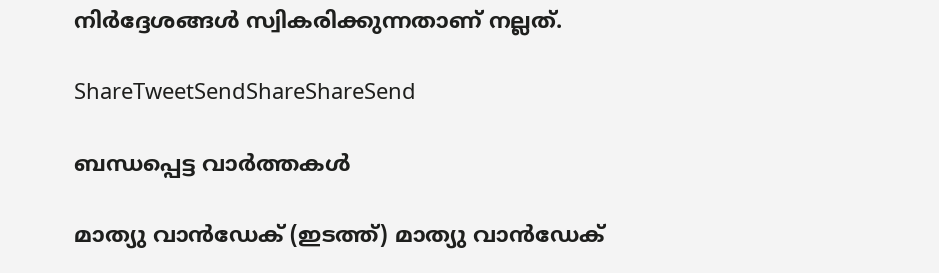നിര്‍ദ്ദേശങ്ങള്‍ സ്വികരിക്കുന്നതാണ് നല്ലത്.

ShareTweetSendShareShareSend

ബന്ധപ്പെട്ട വാര്‍ത്തകള്‍

മാത്യു വാന്‍ഡേക് (ഇടത്ത്) മാത്യു വാന്‍ഡേക്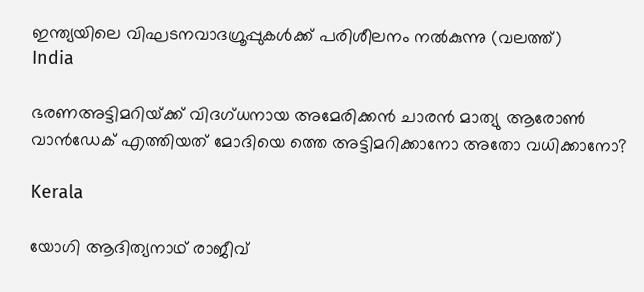ഇന്ത്യയിലെ വിഘടനവാദഗ്രൂപ്പുകള്‍ക്ക് പരിശീലനം നല്‍കുന്നു (വലത്ത്)
India

ഭരണഅട്ടിമറിയ്‌ക്ക് വിദഗ്ധനായ അമേരിക്കന്‍ ചാരന്‍ മാത്യു ആരോണ്‍ വാന്‍ഡേക് എത്തിയത് മോദിയെ ത്തെ അട്ടിമറിക്കാനോ അതോ വധിക്കാനോ?

Kerala

യോഗി ആദിത്യനാഥ് രാജീവ്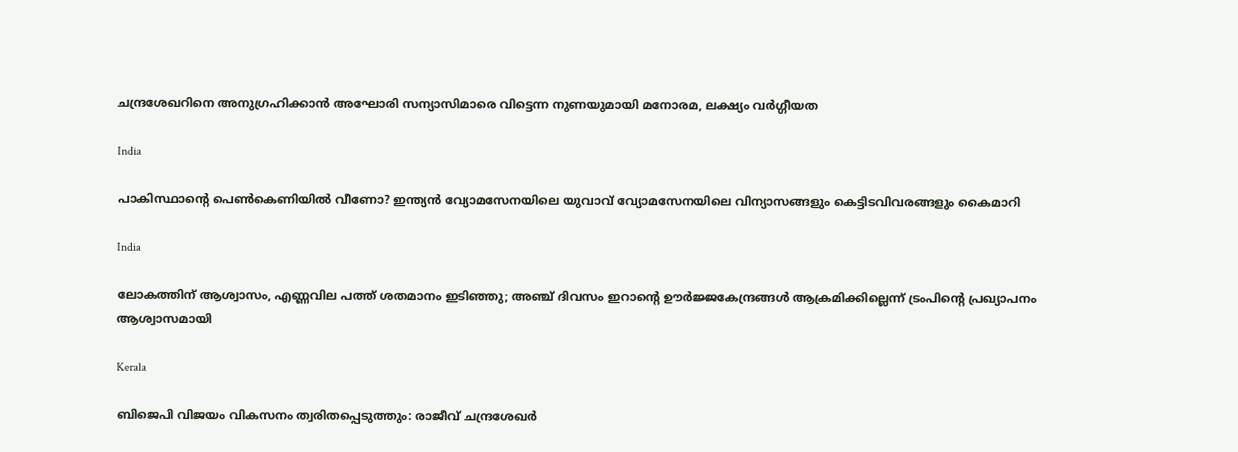ചന്ദ്രശേഖറിനെ അനുഗ്രഹിക്കാന്‍ അഘോരി സന്യാസിമാരെ വിട്ടെന്ന നുണയുമായി മനോരമ, ലക്ഷ്യം വര്‍ഗ്ഗീയത

India

പാകിസ്ഥാന്റെ പെണ്‍കെണിയില്‍ വീണോ? ഇന്ത്യന്‍ വ്യോമസേനയിലെ യുവാവ് വ്യോമസേനയിലെ വിന്യാസങ്ങളും കെട്ടിടവിവരങ്ങളും കൈമാറി

India

ലോകത്തിന് ആശ്വാസം, എണ്ണവില പത്ത് ശതമാനം ഇടിഞ്ഞു; അഞ്ച് ദിവസം ഇറാന്റെ ഊര്‍ജ്ജകേന്ദ്രങ്ങള്‍ ആക്രമിക്കില്ലെന്ന് ട്രംപിന്റെ പ്രഖ്യാപനം ആശ്വാസമായി

Kerala

ബിജെപി വിജയം വികസനം ത്വരിതപ്പെടുത്തും: രാജീവ് ചന്ദ്രശേഖർ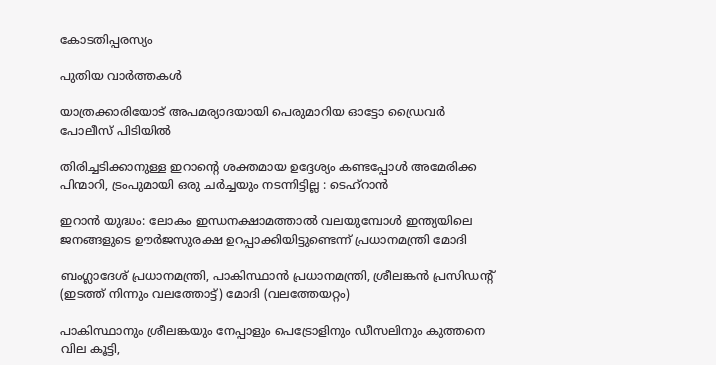കോടതിപ്പരസ്യം

പുതിയ വാര്‍ത്തകള്‍

യാത്രക്കാരിയോട് അപമര്യാദയായി പെരുമാറിയ ഓട്ടോ ഡ്രൈവർ പോലീസ് പിടിയിൽ

തിരിച്ചടിക്കാനുള്ള ഇറാന്റെ ശക്തമായ ഉദ്ദേശ്യം കണ്ടപ്പോൾ അമേരിക്ക പിന്മാറി, ട്രംപുമായി ഒരു ചർച്ചയും നടന്നിട്ടില്ല : ടെഹ്‌റാൻ

ഇറാന്‍ യുദ്ധം: ലോകം ഇന്ധനക്ഷാമത്താല്‍ വലയുമ്പോള്‍ ഇന്ത്യയിലെ ജനങ്ങളുടെ ഊർജസുരക്ഷ ഉറപ്പാക്കിയിട്ടുണ്ടെന്ന് പ്രധാനമന്ത്രി മോദി

ബംഗ്ലാദേശ് പ്രധാനമന്ത്രി, പാകിസ്ഥാന്‍ പ്രധാനമന്ത്രി, ശ്രീലങ്കന്‍ പ്രസിഡന്‍റ് (ഇടത്ത് നിന്നും വലത്തോട്ട്) മോദി (വലത്തേയറ്റം)

പാകിസ്ഥാനും ശ്രീലങ്കയും നേപ്പാളും പെട്രോളിനും ഡീസലിനും കുത്തനെ വില കൂട്ടി,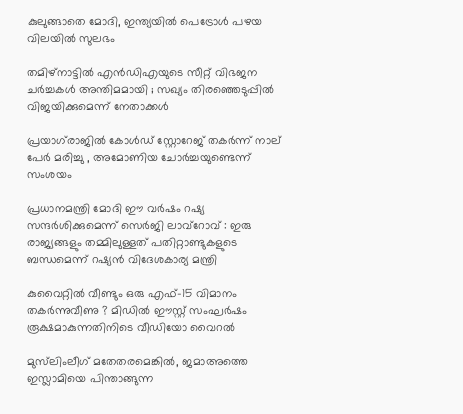കുലുങ്ങാതെ മോദി, ഇന്ത്യയില്‍ പെട്രോള്‍ പഴയ വിലയില്‍ സുലഭം

തമിഴ്നാട്ടിൽ എൻഡിഎയുടെ സീറ്റ് വിഭജന ചർച്ചകൾ അന്തിമമായി ; സഖ്യം തിരഞ്ഞെടുപ്പിൽ വിജയിക്കുമെന്ന് നേതാക്കൾ

പ്രയാഗ്‌രാജിൽ കോൾഡ് സ്റ്റോറേജ് തകർന്ന് നാല് പേർ മരിച്ചു , അമോണിയ ചോർച്ചയുണ്ടെന്ന് സംശയം

പ്രധാനമന്ത്രി മോദി ഈ വർഷം റഷ്യ സന്ദർശിക്കുമെന്ന് സെർജി ലാവ്‌റോവ് : ഇരു രാജ്യങ്ങളും തമ്മിലുള്ളത് പതിറ്റാണ്ടുകളുടെ ബന്ധമെന്ന് റഷ്യൻ വിദേശകാര്യ മന്ത്രി

കുവൈറ്റിൽ വീണ്ടും ഒരു എഫ്-15 വിമാനം തകർന്നുവീണു ? മിഡിൽ ഈസ്റ്റ് സംഘർഷം രൂക്ഷമാകുന്നതിനിടെ വീഡിയോ വൈറൽ

മുസ്‌ലിംലീഗ് മതേതരമെങ്കിൽ, ജമാഅത്തെ ഇസ്ലാമിയെ പിന്താങ്ങുന്ന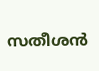സതീശന്‍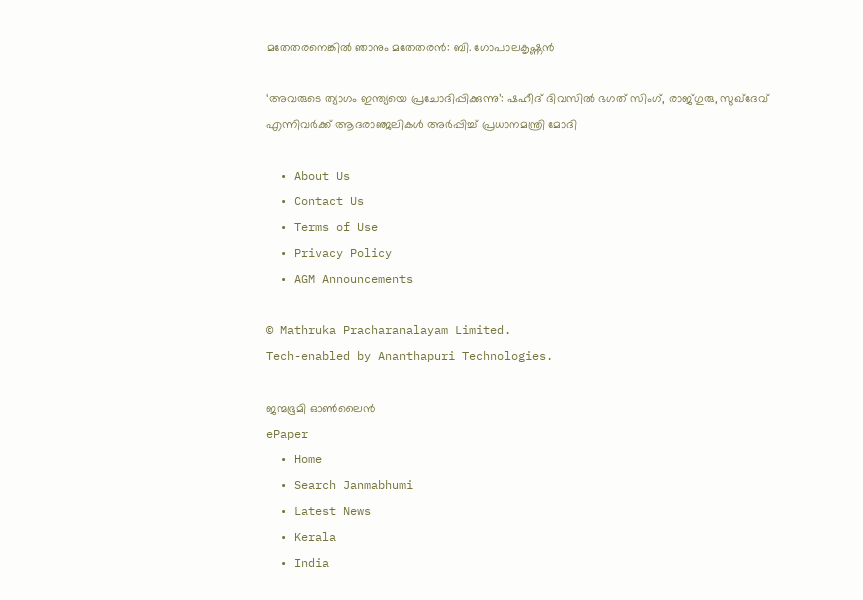മതേതരനെങ്കില്‍ ഞാനും മതേതരന്‍: ബി. ഗോപാലകൃഷ്ണൻ

‘അവരുടെ ത്യാഗം ഇന്ത്യയെ പ്രചോദിപ്പിക്കുന്നു’: ഷഹീദ് ദിവസിൽ ഭഗത് സിംഗ്, രാജ്ഗുരു, സുഖ്ദേവ് എന്നിവർക്ക് ആദരാഞ്ജലികൾ അർപ്പിച്ച് പ്രധാനമന്ത്രി മോദി

  • About Us
  • Contact Us
  • Terms of Use
  • Privacy Policy
  • AGM Announcements

© Mathruka Pracharanalayam Limited.
Tech-enabled by Ananthapuri Technologies.

ജന്മഭൂമി ഓണ്‍ലൈന്‍
ePaper
  • Home
  • Search Janmabhumi
  • Latest News
  • Kerala
  • India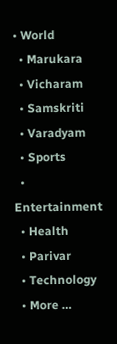• World
  • Marukara
  • Vicharam
  • Samskriti
  • Varadyam
  • Sports
  • Entertainment
  • Health
  • Parivar
  • Technology
  • More …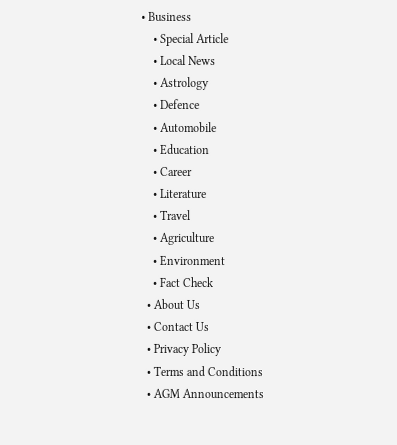• Business
    • Special Article
    • Local News
    • Astrology
    • Defence
    • Automobile
    • Education
    • Career
    • Literature
    • Travel
    • Agriculture
    • Environment
    • Fact Check
  • About Us
  • Contact Us
  • Privacy Policy
  • Terms and Conditions
  • AGM Announcements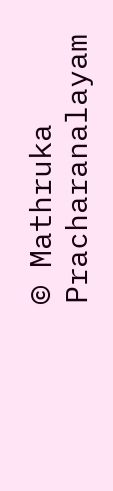© Mathruka Pracharanalayam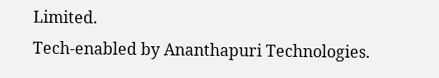Limited.
Tech-enabled by Ananthapuri Technologies.